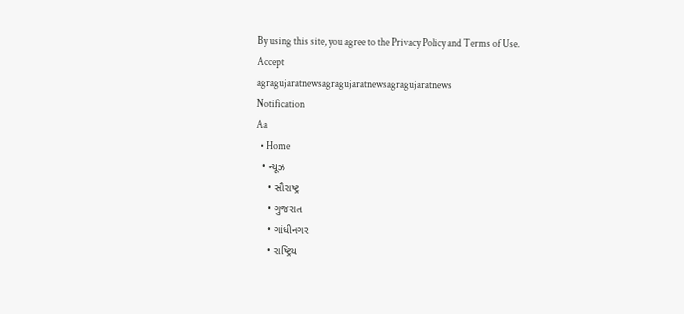By using this site, you agree to the Privacy Policy and Terms of Use.
Accept
agragujaratnewsagragujaratnewsagragujaratnews
Notification
Aa
  • Home
  • ન્યૂઝ
    • સૌરાષ્ટ્ર
    • ગુજરાત
    • ગાંધીનગર
    • રાષ્ટ્રિય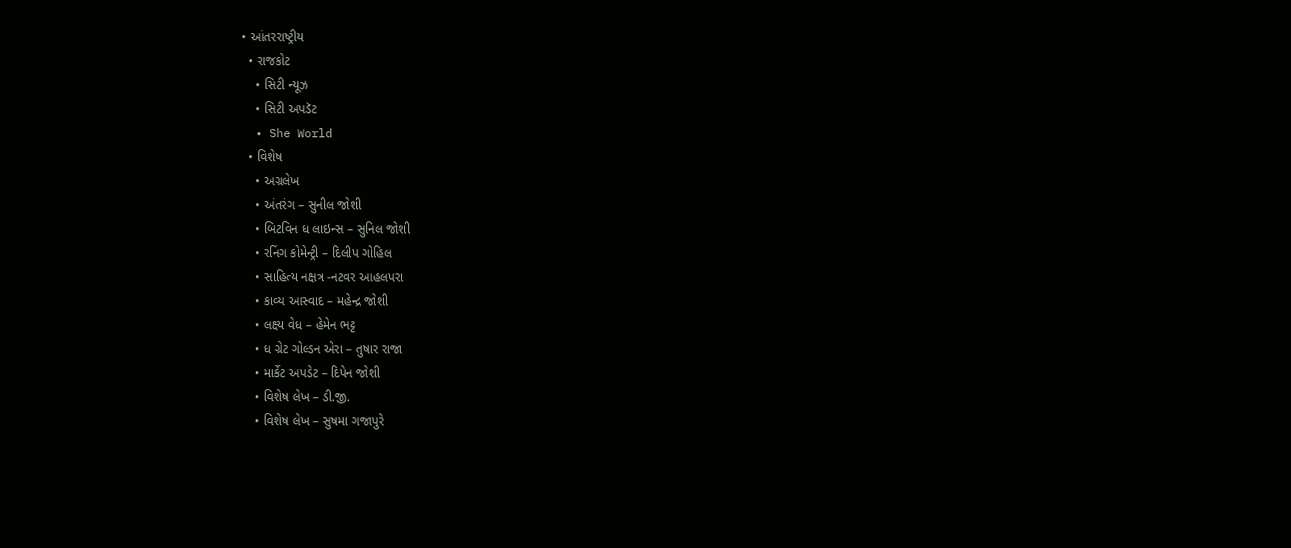• આંતરરાષ્ટ્રીય
  • રાજકોટ
    • સિટી ન્યૂઝ
    • સિટી અપડૅટ
  • She World
  • વિશેષ
    • અગ્રલેખ
    • અંતરંગ – સુનીલ જોશી
    • બિટવિન ધ લાઇન્સ – સુનિલ જોશી
    • રનિંગ કોમેન્ટ્રી – દિલીપ ગોહિલ
    • સાહિત્ય નક્ષત્ર -નટવર આહલપરા
    • કાવ્ય આસ્વાદ – મહેન્દ્ર જોશી
    • લક્ષ્ય વેધ – હેમેન ભટ્ટ
    • ધ ગ્રેટ ગોલ્ડન એરા – તુષાર રાજા
    • માર્કેટ અપડેટ – દિપેન જોશી
    • વિશેષ લેખ – ડી.જી.
    • વિશેષ લેખ – સુષમા ગજાપુરે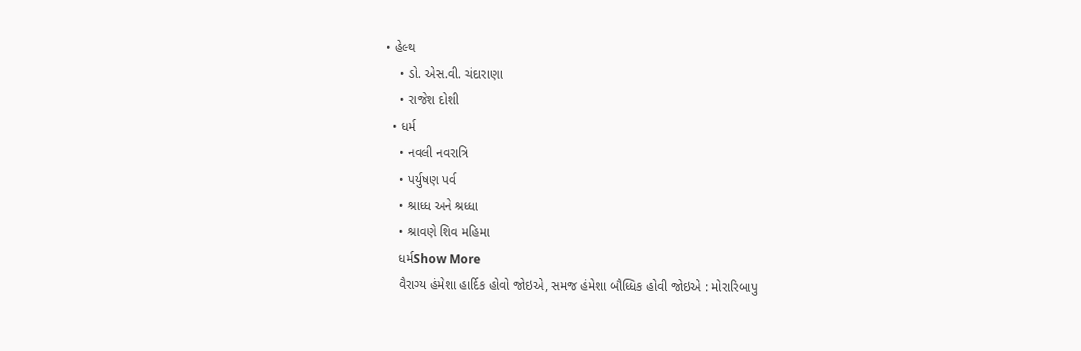• હેલ્થ
    • ડો. એસ.વી. ચંદારાણા
    • રાજેશ દોશી
  • ધર્મ
    • નવલી નવરાત્રિ
    • પર્યુષણ પર્વ
    • શ્રાધ્ધ અને શ્રધ્ધા
    • શ્રાવણે શિવ મહિમા
    ધર્મShow More
    વૈરાગ્ય હંમેશા હાર્દિક હોવો જોઇએ, સમજ હંમેશા બૌધ્ધિક હોવી જોઇએ : મોરારિબાપુ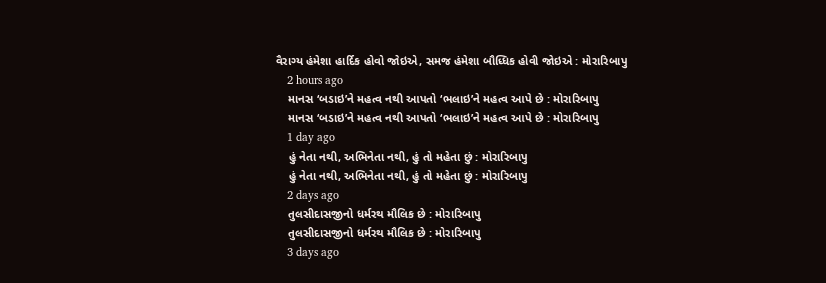વૈરાગ્ય હંમેશા હાર્દિક હોવો જોઇએ, સમજ હંમેશા બૌધ્ધિક હોવી જોઇએ : મોરારિબાપુ
    2 hours ago
    માનસ ‘બડાઇ’ને મહત્વ નથી આપતો ‘ભલાઇ’ને મહત્વ આપે છે : મોરારિબાપુ
    માનસ ‘બડાઇ’ને મહત્વ નથી આપતો ‘ભલાઇ’ને મહત્વ આપે છે : મોરારિબાપુ
    1 day ago
    હું નેતા નથી, અભિનેતા નથી, હું તો મહેતા છું : મોરારિબાપુ
    હું નેતા નથી, અભિનેતા નથી, હું તો મહેતા છું : મોરારિબાપુ
    2 days ago
    તુલસીદાસજીનો ધર્મરથ મૌલિક છે : મોરારિબાપુ
    તુલસીદાસજીનો ધર્મરથ મૌલિક છે : મોરારિબાપુ
    3 days ago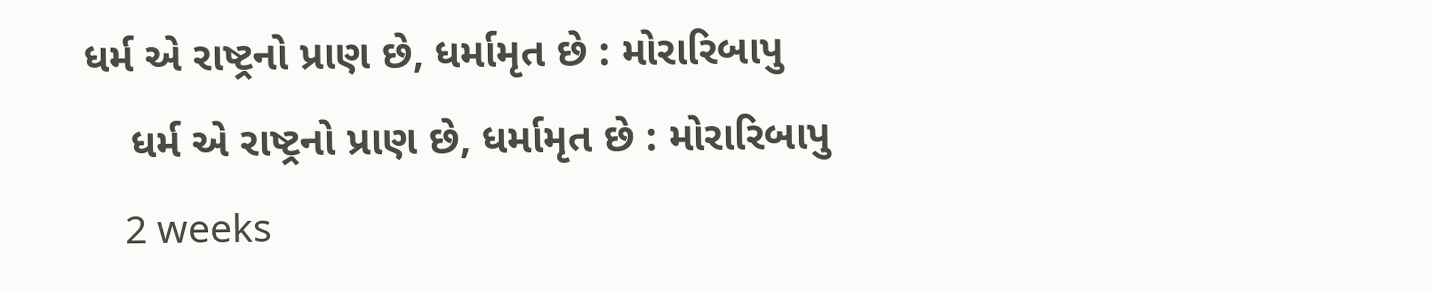ધર્મ એ રાષ્ટ્રનો પ્રાણ છે, ધર્મામૃત છે : મોરારિબાપુ
    ધર્મ એ રાષ્ટ્રનો પ્રાણ છે, ધર્મામૃત છે : મોરારિબાપુ
    2 weeks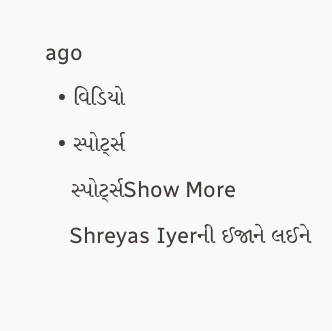ago
  • વિડિયો
  • સ્પોર્ટ્સ
    સ્પોર્ટ્સShow More
    Shreyas Iyerની ઈજાને લઈને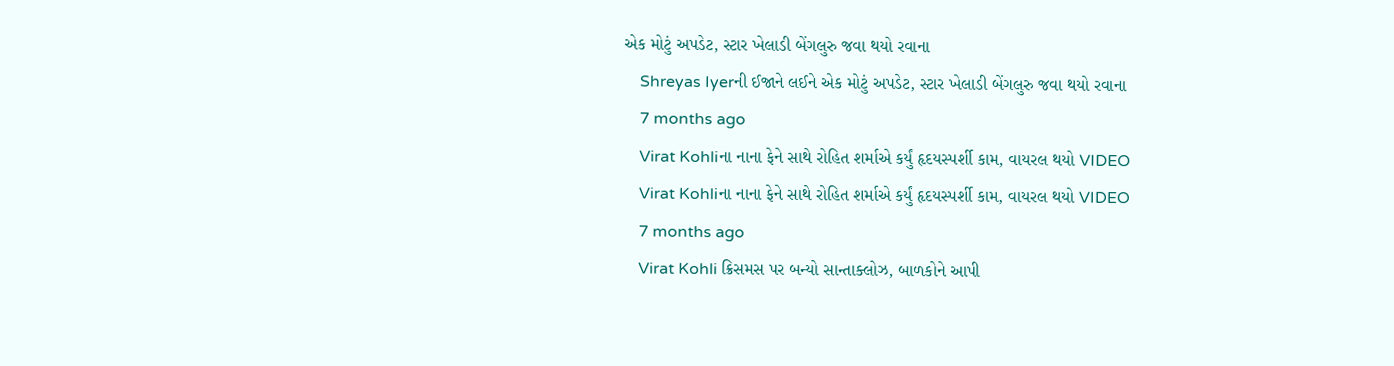એક મોટું અપડેટ, સ્ટાર ખેલાડી બેંગલુરુ જવા થયો રવાના
    Shreyas Iyerની ઈજાને લઈને એક મોટું અપડેટ, સ્ટાર ખેલાડી બેંગલુરુ જવા થયો રવાના
    7 months ago
    Virat Kohliના નાના ફેને સાથે રોહિત શર્માએ કર્યું હૃદયસ્પર્શી કામ, વાયરલ થયો VIDEO
    Virat Kohliના નાના ફેને સાથે રોહિત શર્માએ કર્યું હૃદયસ્પર્શી કામ, વાયરલ થયો VIDEO
    7 months ago
    Virat Kohli ક્રિસમસ પર બન્યો સાન્તાક્લોઝ, બાળકોને આપી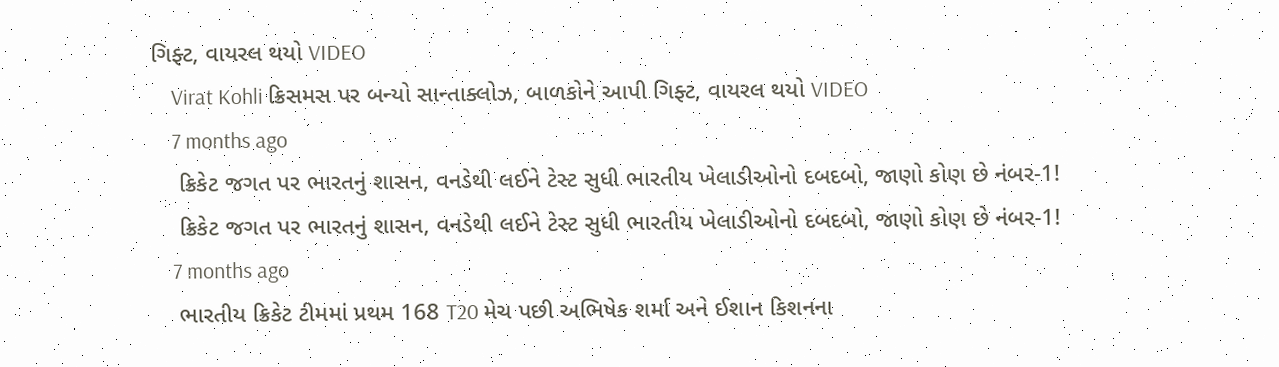ગિફ્ટ, વાયરલ થયો VIDEO
    Virat Kohli ક્રિસમસ પર બન્યો સાન્તાક્લોઝ, બાળકોને આપી ગિફ્ટ, વાયરલ થયો VIDEO
    7 months ago
    ક્રિકેટ જગત પર ભારતનું શાસન, વનડેથી લઈને ટેસ્ટ સુધી ભારતીય ખેલાડીઓનો દબદબો, જાણો કોણ છે નંબર-1!
    ક્રિકેટ જગત પર ભારતનું શાસન, વનડેથી લઈને ટેસ્ટ સુધી ભારતીય ખેલાડીઓનો દબદબો, જાણો કોણ છે નંબર-1!
    7 months ago
    ભારતીય ક્રિકેટ ટીમમાં પ્રથમ 168 T20 મેચ પછી અભિષેક શર્મા અને ઈશાન કિશનના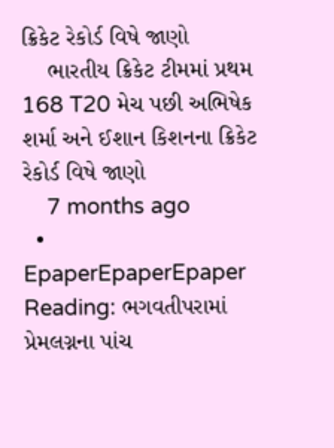ક્રિકેટ રેકોર્ડ વિષે જાણો
    ભારતીય ક્રિકેટ ટીમમાં પ્રથમ 168 T20 મેચ પછી અભિષેક શર્મા અને ઈશાન કિશનના ક્રિકેટ રેકોર્ડ વિષે જાણો
    7 months ago
  • EpaperEpaperEpaper
Reading: ભગવતીપરામાં પ્રેમલગ્નના પાંચ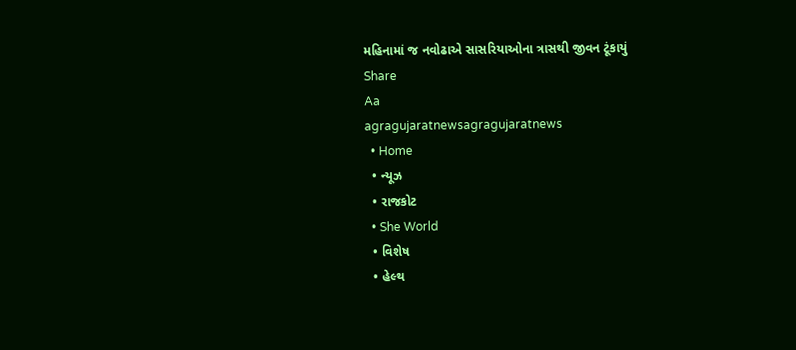મહિનામાં જ નવોઢાએ સાસરિયાઓના ત્રાસથી જીવન ટૂંકાયું
Share
Aa
agragujaratnewsagragujaratnews
  • Home
  • ન્યૂઝ
  • રાજકોટ
  • She World
  • વિશેષ
  • હેલ્થ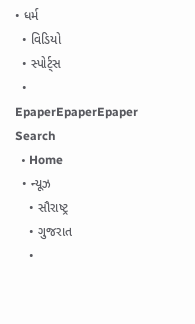• ધર્મ
  • વિડિયો
  • સ્પોર્ટ્સ
  • EpaperEpaperEpaper
Search
  • Home
  • ન્યૂઝ
    • સૌરાષ્ટ્ર
    • ગુજરાત
    •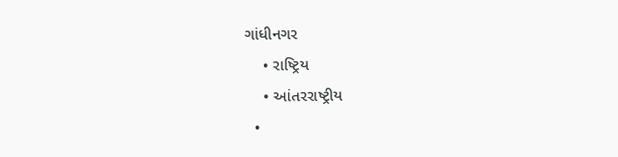ગાંધીનગર
    • રાષ્ટ્રિય
    • આંતરરાષ્ટ્રીય
  •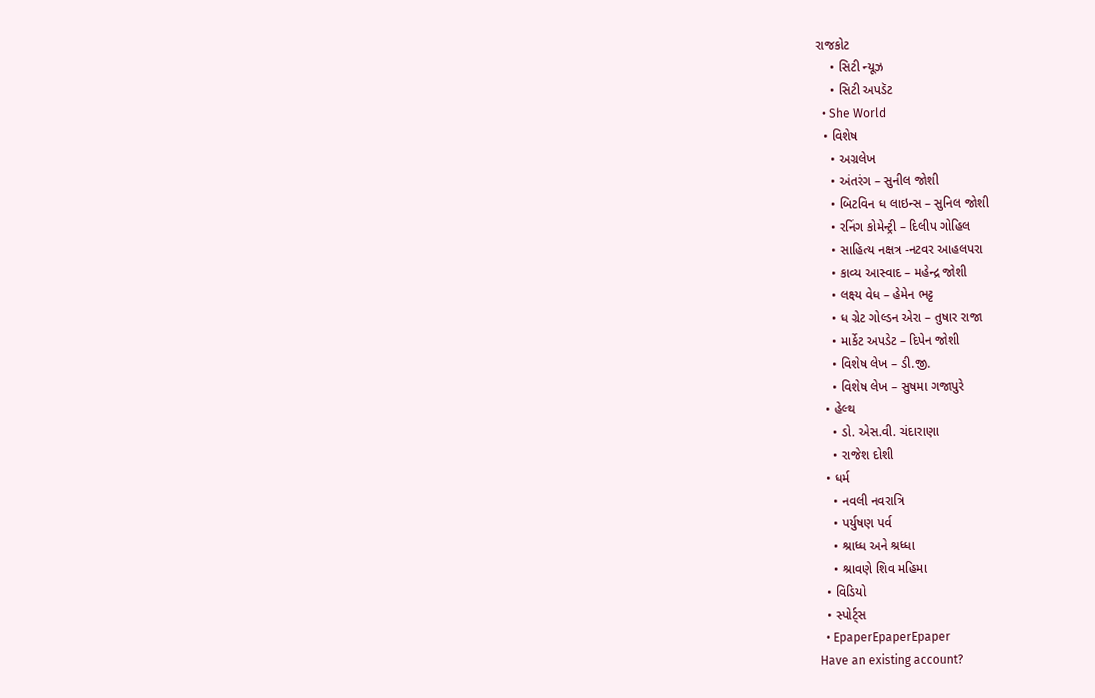રાજકોટ
    • સિટી ન્યૂઝ
    • સિટી અપડૅટ
  • She World
  • વિશેષ
    • અગ્રલેખ
    • અંતરંગ – સુનીલ જોશી
    • બિટવિન ધ લાઇન્સ – સુનિલ જોશી
    • રનિંગ કોમેન્ટ્રી – દિલીપ ગોહિલ
    • સાહિત્ય નક્ષત્ર -નટવર આહલપરા
    • કાવ્ય આસ્વાદ – મહેન્દ્ર જોશી
    • લક્ષ્ય વેધ – હેમેન ભટ્ટ
    • ધ ગ્રેટ ગોલ્ડન એરા – તુષાર રાજા
    • માર્કેટ અપડેટ – દિપેન જોશી
    • વિશેષ લેખ – ડી.જી.
    • વિશેષ લેખ – સુષમા ગજાપુરે
  • હેલ્થ
    • ડો. એસ.વી. ચંદારાણા
    • રાજેશ દોશી
  • ધર્મ
    • નવલી નવરાત્રિ
    • પર્યુષણ પર્વ
    • શ્રાધ્ધ અને શ્રધ્ધા
    • શ્રાવણે શિવ મહિમા
  • વિડિયો
  • સ્પોર્ટ્સ
  • EpaperEpaperEpaper
Have an existing account?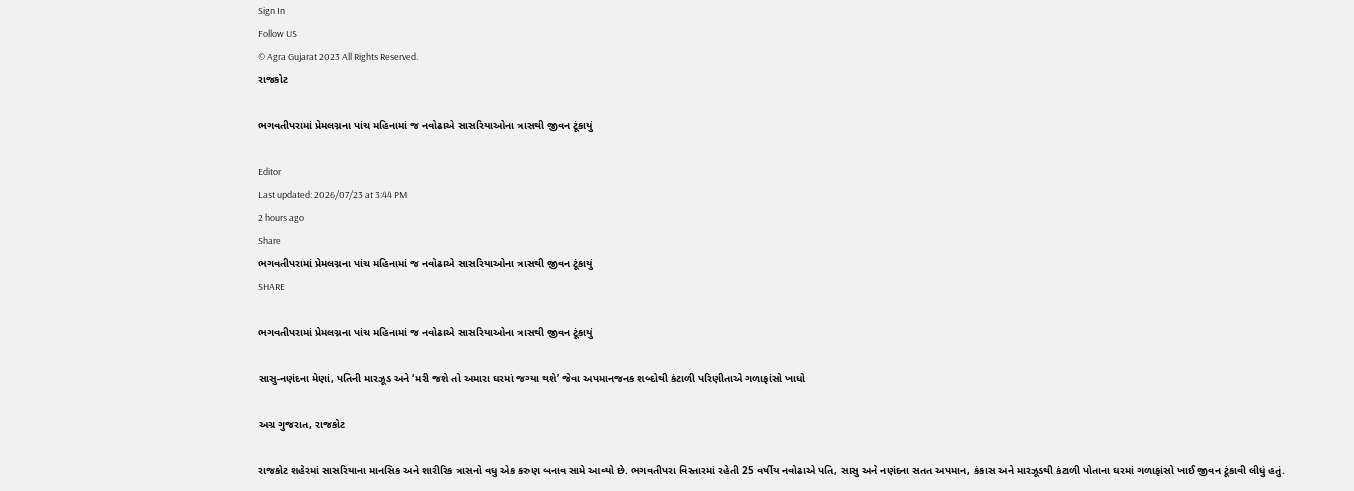Sign In
Follow US
© Agra Gujarat 2023 All Rights Reserved.
રાજકોટ

ભગવતીપરામાં પ્રેમલગ્નના પાંચ મહિનામાં જ નવોઢાએ સાસરિયાઓના ત્રાસથી જીવન ટૂંકાયું

Editor
Last updated: 2026/07/23 at 3:44 PM
2 hours ago
Share
ભગવતીપરામાં પ્રેમલગ્નના પાંચ મહિનામાં જ નવોઢાએ સાસરિયાઓના ત્રાસથી જીવન ટૂંકાયું
SHARE

ભગવતીપરામાં પ્રેમલગ્નના પાંચ મહિનામાં જ નવોઢાએ સાસરિયાઓના ત્રાસથી જીવન ટૂંકાયું

સાસુ-નણંદના મેણાં, પતિની મારઝૂડ અને ‘મરી જશે તો અમારા ઘરમાં જગ્યા થશે’ જેવા અપમાનજનક શબ્દોથી કંટાળી પરિણીતાએ ગળાફાંસો ખાધો

અગ્ર ગુજરાત, રાજકોટ

રાજકોટ શહેરમાં સાસરિયાના માનસિક અને શારીરિક ત્રાસનો વધુ એક કરુણ બનાવ સામે આવ્યો છે. ભગવતીપરા વિસ્તારમાં રહેતી 25 વર્ષીય નવોઢાએ પતિ, સાસુ અને નણંદના સતત અપમાન, કંકાસ અને મારઝૂડથી કંટાળી પોતાના ઘરમાં ગળાફાંસો ખાઈ જીવન ટૂંકાવી લીધું હતું.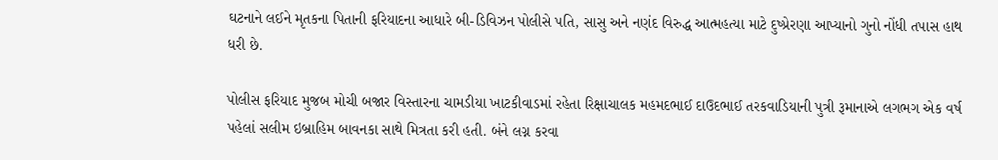ઘટનાને લઈને મૃતકના પિતાની ફરિયાદના આધારે બી-ડિવિઝન પોલીસે પતિ, સાસુ અને નણંદ વિરુદ્ધ આત્મહત્યા માટે દુષ્પ્રેરણા આપ્યાનો ગુનો નોંધી તપાસ હાથ ધરી છે.

પોલીસ ફરિયાદ મુજબ મોચી બજાર વિસ્તારના ચામડીયા ખાટકીવાડમાં રહેતા રિક્ષાચાલક મહમદભાઈ દાઉદભાઈ તરકવાડિયાની પુત્રી રૂમાનાએ લગભગ એક વર્ષ પહેલાં સલીમ ઇબ્રાહિમ બાવનકા સાથે મિત્રતા કરી હતી. બંને લગ્ન કરવા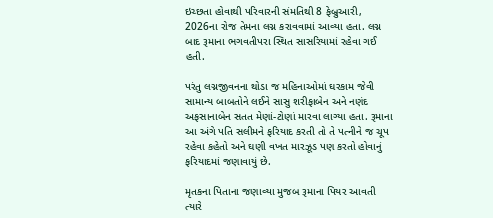ઇચ્છતા હોવાથી પરિવારની સંમતિથી 8 ફેબ્રુઆરી, 2026ના રોજ તેમના લગ્ન કરાવવામાં આવ્યા હતા. લગ્ન બાદ રૂમાના ભગવતીપરા સ્થિત સાસરિયામાં રહેવા ગઈ હતી.

પરંતુ લગ્નજીવનના થોડા જ મહિનાઓમાં ઘરકામ જેવી સામાન્ય બાબતોને લઈને સાસુ શરીફાબેન અને નણંદ અફસાનાબેન સતત મેણાં-ટોણાં મારવા લાગ્યા હતા. રૂમાના આ અંગે પતિ સલીમને ફરિયાદ કરતી તો તે પત્નીને જ ચૂપ રહેવા કહેતો અને ઘણી વખત મારઝૂડ પણ કરતો હોવાનું ફરિયાદમાં જણાવાયું છે.

મૃતકના પિતાના જણાવ્યા મુજબ રૂમાના પિયર આવતી ત્યારે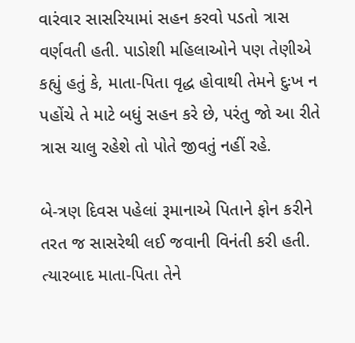વારંવાર સાસરિયામાં સહન કરવો પડતો ત્રાસ વર્ણવતી હતી. પાડોશી મહિલાઓને પણ તેણીએ કહ્યું હતું કે, માતા-પિતા વૃદ્ધ હોવાથી તેમને દુઃખ ન પહોંચે તે માટે બધું સહન કરે છે, પરંતુ જો આ રીતે ત્રાસ ચાલુ રહેશે તો પોતે જીવતું નહીં રહે.

બે-ત્રણ દિવસ પહેલાં રૂમાનાએ પિતાને ફોન કરીને તરત જ સાસરેથી લઈ જવાની વિનંતી કરી હતી. ત્યારબાદ માતા-પિતા તેને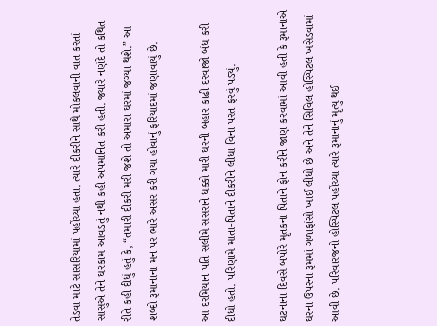તેડવા માટે સાસરિયામાં પહોંચ્યા હતા. ત્યારે દીકરીને સાથે મોકલવાની વાત કરતાં સાસુએ તેને ઘરકામ આવડતું નથી કહી અપમાનિત કરી હતી. જ્યારે નણંદે તો કથિત રીતે કહી દીધું હતું કે, “તમારી દીકરી મરી જશે તો અમારા ઘરમાં જગ્યા થશે.” આ શબ્દો રૂમાનાના મન પર ભારે અસર કરી ગયા હોવાનું ફરિયાદમાં જણાવાયું છે.

આ દરમિયાન પતિ સલીમે સસરાને ધક્કો મારી ઘરની બહાર કાઢી દરવાજો બંધ કરી દીધો હતો. પરિણામે માતા-પિતાને દીકરીને લીધા વિના પરત ફરવું પડ્યું.

ઘટનાના દિવસે બપોરે મૃતકના પિતાને ફોન કરીને જાણ કરવામાં આવી હતી કે રૂમાનાએ ઘરના ઉપરના રૂમમાં ગળાફાંસો ખાઈ લીધો છે અને તેને સિવિલ હોસ્પિટલ ખસેડવામાં આવી છે. પરિવારજનો હોસ્પિટલ પહોંચ્યા ત્યારે રૂમાનાનું મૃત્યુ થઈ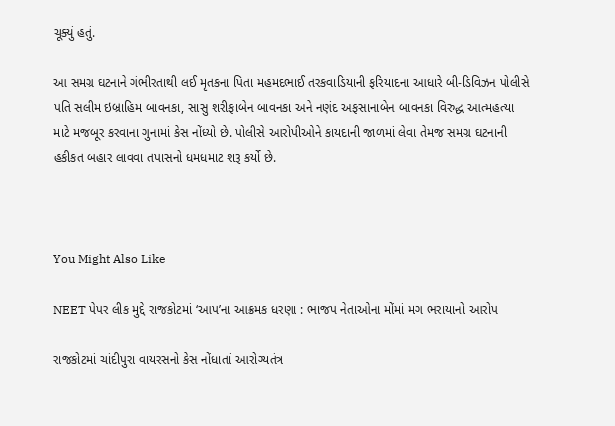ચૂક્યું હતું.

આ સમગ્ર ઘટનાને ગંભીરતાથી લઈ મૃતકના પિતા મહમદભાઈ તરકવાડિયાની ફરિયાદના આધારે બી-ડિવિઝન પોલીસે પતિ સલીમ ઇબ્રાહિમ બાવનકા, સાસુ શરીફાબેન બાવનકા અને નણંદ અફસાનાબેન બાવનકા વિરુદ્ધ આત્મહત્યા માટે મજબૂર કરવાના ગુનામાં કેસ નોંધ્યો છે. પોલીસે આરોપીઓને કાયદાની જાળમાં લેવા તેમજ સમગ્ર ઘટનાની હકીકત બહાર લાવવા તપાસનો ધમધમાટ શરૂ કર્યો છે.



You Might Also Like

NEET પેપર લીક મુદ્દે રાજકોટમાં ‘આપ’ના આક્રમક ધરણા : ભાજપ નેતાઓના મોંમાં મગ ભરાયાનો આરોપ

રાજકોટમાં ચાંદીપુરા વાયરસનો કેસ નોંધાતાં આરોગ્યતંત્ર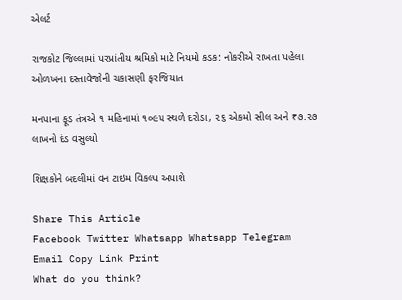એલર્ટ

રાજકોટ જિલ્લામાં પરપ્રાંતીય શ્રમિકો માટે નિયમો કડક: નોકરીએ રાખતા પહેલા ઓળખના દસ્તાવેજોની ચકાસણી ફરજિયાત

મનપાના ફૂડ તંત્રએ ૧ મહિનામાં ૧૦૯૫ સ્થળે દરોડા, ૨૬ એકમો સીલ અને ₹૭.૨૭ લાખનો દંડ વસુલ્યો

શિક્ષકોને બદલીમાં વન ટાઇમ વિકલ્પ અપાશે

Share This Article
Facebook Twitter Whatsapp Whatsapp Telegram Email Copy Link Print
What do you think?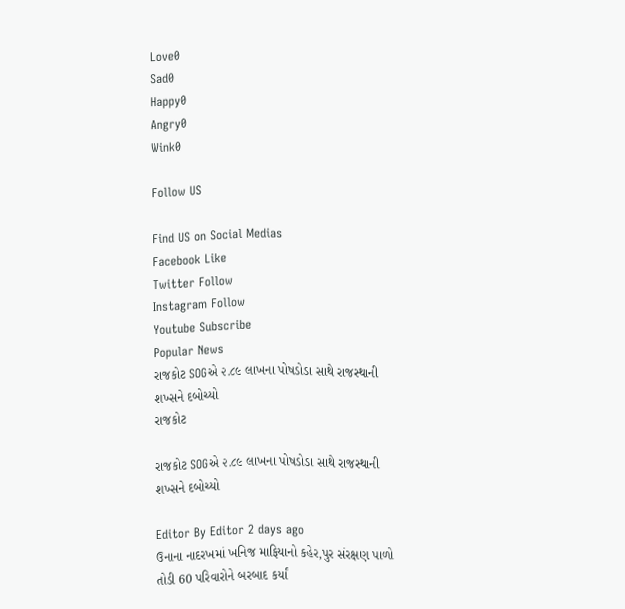Love0
Sad0
Happy0
Angry0
Wink0

Follow US

Find US on Social Medias
Facebook Like
Twitter Follow
Instagram Follow
Youtube Subscribe
Popular News
રાજકોટ SOGએ ૨.૮૯ લાખના પોષડોડા સાથે રાજસ્થાની શખ્સને દબોચ્યો
રાજકોટ

રાજકોટ SOGએ ૨.૮૯ લાખના પોષડોડા સાથે રાજસ્થાની શખ્સને દબોચ્યો

Editor By Editor 2 days ago
ઉનાના નાદરખમાં ખનિજ માફિયાનો કહેર,પુર સંરક્ષણ પાળો તોડી 60 પરિવારોને બરબાદ કર્યાં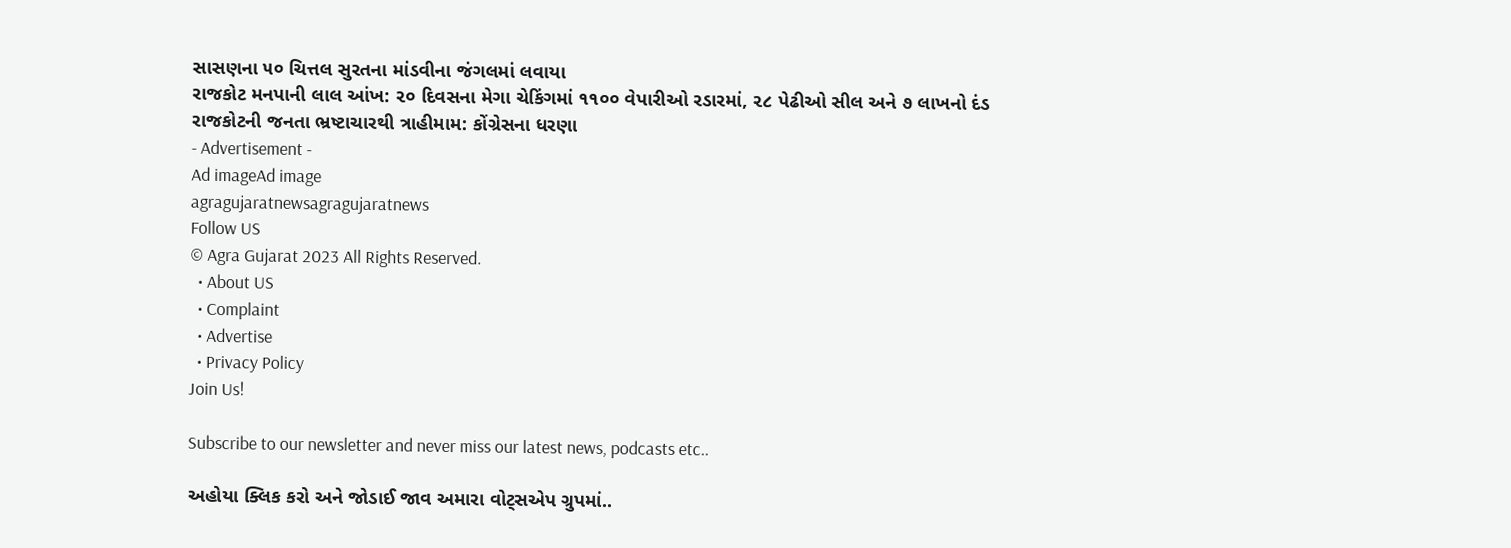સાસણના ૫૦ ચિત્તલ સુરતના માંડવીના જંગલમાં લવાયા
રાજકોટ મનપાની લાલ આંખ: ૨૦ દિવસના મેગા ચેકિંગમાં ૧૧૦૦ વેપારીઓ રડારમાં, ૨૮ પેઢીઓ સીલ અને ૭ લાખનો દંડ
રાજકોટની જનતા ભ્રષ્ટાચારથી ત્રાહીમામ: કોંગ્રેસના ધરણા
- Advertisement -
Ad imageAd image
agragujaratnewsagragujaratnews
Follow US
© Agra Gujarat 2023 All Rights Reserved.
  • About US
  • Complaint
  • Advertise
  • Privacy Policy
Join Us!

Subscribe to our newsletter and never miss our latest news, podcasts etc..

અહોયા ક્લિક કરો અને જોડાઈ જાવ અમારા વોટ્સએપ ગ્રુપમાં..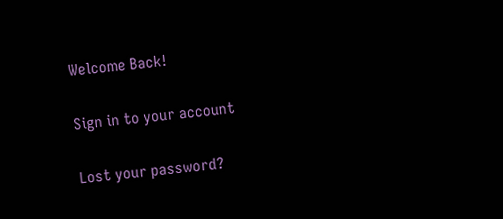Welcome Back!

Sign in to your account

Lost your password?